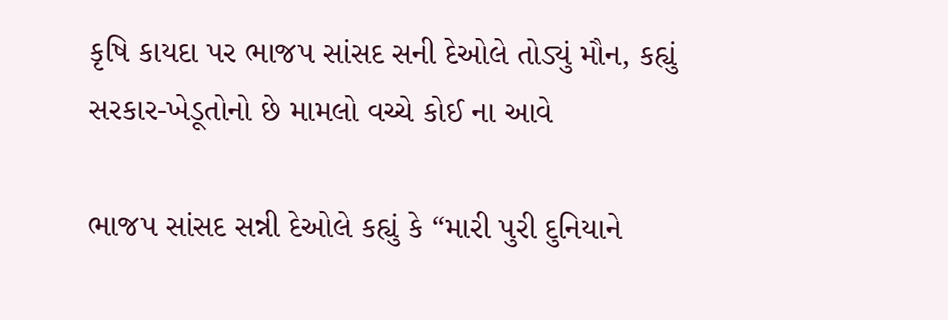કૃષિ કાયદા પર ભાજપ સાંસદ સની દેઓલે તોડ્યું મૌન, કહ્યું સરકાર-ખેડૂતોનો છે મામલો વચ્ચે કોઈ ના આવે

ભાજપ સાંસદ સન્ની દેઓલે કહ્યું કે “મારી પુરી દુનિયાને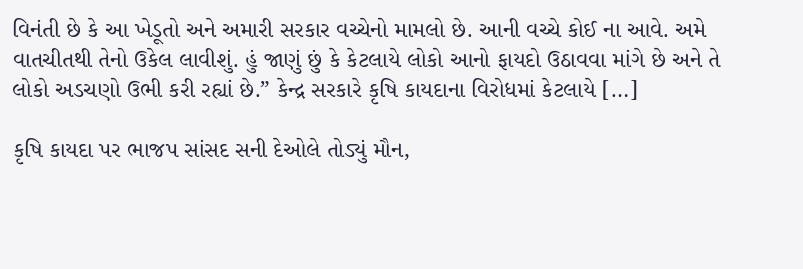વિનંતી છે કે આ ખેડૂતો અને અમારી સરકાર વચ્ચેનો મામલો છે. આની વચ્ચે કોઈ ના આવે. અમે વાતચીતથી તેનો ઉકેલ લાવીશું. હું જાણું છું કે કેટલાયે લોકો આનો ફાયદો ઉઠાવવા માંગે છે અને તે લોકો અડચણો ઉભી કરી રહ્યાં છે.” કેન્દ્ર સરકારે કૃષિ કાયદાના વિરોધમાં કેટલાયે […]

કૃષિ કાયદા પર ભાજપ સાંસદ સની દેઓલે તોડ્યું મૌન,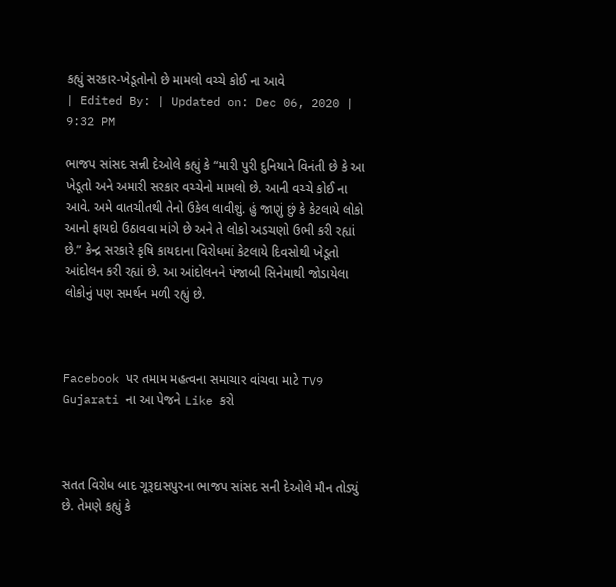કહ્યું સરકાર-ખેડૂતોનો છે મામલો વચ્ચે કોઈ ના આવે
| Edited By: | Updated on: Dec 06, 2020 | 9:32 PM

ભાજપ સાંસદ સન્ની દેઓલે કહ્યું કે “મારી પુરી દુનિયાને વિનંતી છે કે આ ખેડૂતો અને અમારી સરકાર વચ્ચેનો મામલો છે. આની વચ્ચે કોઈ ના આવે. અમે વાતચીતથી તેનો ઉકેલ લાવીશું. હું જાણું છું કે કેટલાયે લોકો આનો ફાયદો ઉઠાવવા માંગે છે અને તે લોકો અડચણો ઉભી કરી રહ્યાં છે.” કેન્દ્ર સરકારે કૃષિ કાયદાના વિરોધમાં કેટલાયે દિવસોથી ખેડૂતો આંદોલન કરી રહ્યાં છે. આ આંદોલનને પંજાબી સિનેમાથી જોડાયેલા લોકોનું પણ સમર્થન મળી રહ્યું છે.



Facebook પર તમામ મહત્વના સમાચાર વાંચવા માટે TV9 Gujarati ના આ પેજને Like કરો



સતત વિરોધ બાદ ગૂરૂદાસપુરના ભાજપ સાંસદ સની દેઓલે મૌન તોડ્યું છે. તેમણે કહ્યું કે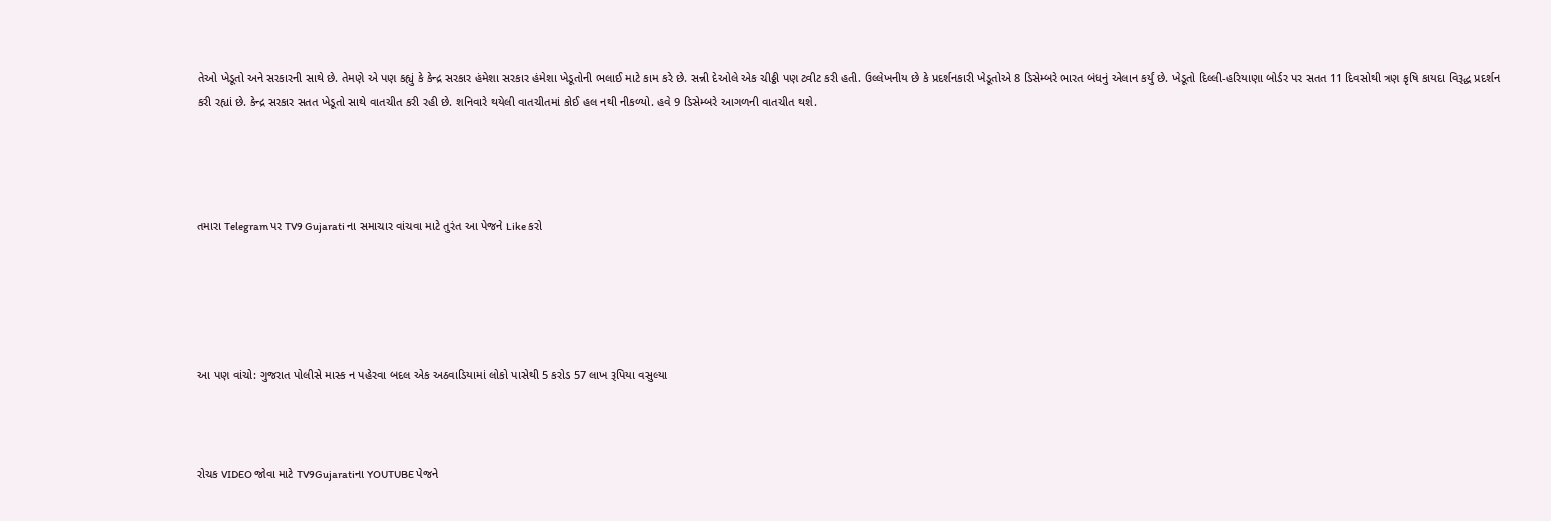તેઓ ખેડૂતો અને સરકારની સાથે છે. તેમણે એ પણ કહ્યું કે કેન્દ્ર સરકાર હંમેશા સરકાર હંમેશા ખેડૂતોની ભલાઈ માટે કામ કરે છે. સન્ની દેઓલે એક ચીઠ્ઠી પણ ટ્વીટ કરી હતી. ઉલ્લેખનીય છે કે પ્રદર્શનકારી ખેડૂતોએ 8 ડિસેમ્બરે ભારત બંધનું એલાન કર્યું છે. ખેડૂતો દિલ્લી-હરિયાણા બોર્ડર પર સતત 11 દિવસોથી ત્રણ કૃષિ કાયદા વિરૂદ્ધ પ્રદર્શન કરી રહ્યાં છે. કેન્દ્ર સરકાર સતત ખેડૂતો સાથે વાતચીત કરી રહી છે. શનિવારે થયેલી વાતચીતમાં કોઈ હલ નથી નીકળ્યો. હવે 9 ડિસેમ્બરે આગળની વાતચીત થશે.




તમારા Telegram પર TV9 Gujarati ના સમાચાર વાંચવા માટે તુરંત આ પેજને Like કરો





આ પણ વાંચો: ગુજરાત પોલીસે માસ્ક ન પહેરવા બદલ એક અઠવાડિયામાં લોકો પાસેથી 5 કરોડ 57 લાખ રૂપિયા વસુલ્યા



રોચક VIDEO જોવા માટે TV9Gujaratiના YOUTUBE પેજને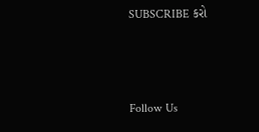SUBSCRIBE કરો



Follow Us